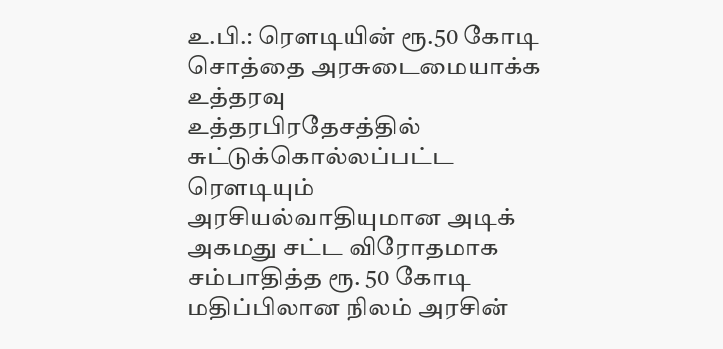உ.பி.: ரெளடியின் ரூ.50 கோடி சொத்தை அரசுடைமையாக்க உத்தரவு
உத்தரபிரதேசத்தில் சுட்டுக்கொல்லப்பட்ட ரெளடியும் அரசியல்வாதியுமான அடிக் அகமது சட்ட விரோதமாக சம்பாதித்த ரூ. 50 கோடி மதிப்பிலான நிலம் அரசின்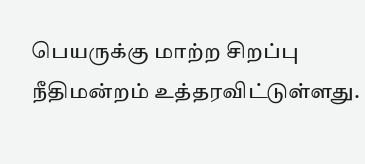பெயருக்கு மாற்ற சிறப்பு நீதிமன்றம் உத்தரவிட்டுள்ளது.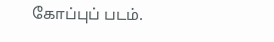கோப்புப் படம்.